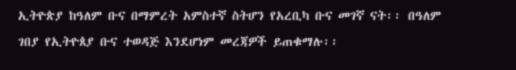ኢትዮጵያ ከዓለም ቡና በማምረት አምስተኛ ስትሆን የአረቢካ ቡና መገኛ ናት፡፡ በዓለም ገበያ የኢትዮጰያ ቡና ተወዳጅ እንደሆነም መረጃዎች ይጠቁማሉ፡፡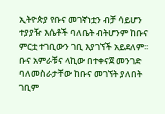ኢትዮጵያ የቡና መገኛነቷን ብቻ ሳይሆን ተያያዥ እሴቶች ባለቤት ብትሆንም ከቡና ምርቷ ተገቢውን ገቢ እያገኘች አይደለም፡፡ ቡና አምራቹና ላኪው በተቀናጀ መንገድ ባለመስራታቸው ከቡና መገኘት ያለበት ገቢም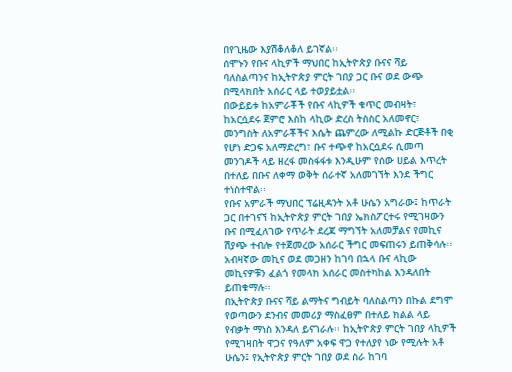በየጊዜው እያሽቆለቆለ ይገኛል፡፡
ሰሞኑን የቡና ላኪዎች ማህበር ከኢትዮጵያ ቡናና ሻይ ባለስልጣንና ከኢትዮጵያ ምርት ገበያ ጋር ቡና ወደ ውጭ በሚላክበት አሰራር ላይ ተወያይቷል፡፡
በውይይቱ ከአምራቾች የቡና ላኪዎች ቁጥር መብዛት፣ ከአርሷደሩ ጀምሮ እስከ ላኪው ድረስ ትስስር አለመኖር፣ መንግስት ለአምራቾችና እሴት ጨምረው ለሚልኩ ድርጅቶች በቂ የሆነ ድጋፍ አለማድረግ፣ ቡና ተጭኖ ከአርሷደሩ ሲመጣ መንገዶች ላይ ዘረፋ መስፋፋቱ እንዲሁም የሰው ሀይል እጥረት በተለይ በቡና ለቀማ ወቅት ሰራተኛ አለመገኘት እንደ ችግር ተነስተዋል፡፡
የቡና አምራች ማህበር ፕሬዚዳንት አቶ ሁሴን አግራው፤ ከጥራት ጋር በተገናኘ ከኢትዮጵያ ምርት ገበያ ኤክስፖርተሩ የሚገዛውን ቡና በሚፈለገው የጥራት ደረጃ ማግኘት አለመቻልና የመኪና ሽያጭ ተብሎ የተጀመረው አሰራር ችግር መፍጠሩን ይጠቅሳሉ፡፡ አብዛኛው መኪና ወደ መጋዘን ከገባ በኋላ ቡና ላኪው መኪናዎቹን ፈልጎ የመላክ አሰራር መስተካከል እንዳለበት ይጠቁማሉ፡፡
በኢትዮጵያ ቡናና ሻይ ልማትና ግብይት ባለስልጣን በኩል ደግሞ የወጣውን ደንብና መመሪያ ማስፈፀም በተለይ ክልል ላይ የብቃት ማነስ እንዳለ ይናገራሉ፡፡ ከኢትዮጵያ ምርት ገበያ ላኪዎች የሚገዛበት ዋጋና የዓለም አቀፍ ዋጋ የተለያየ ነው የሚሉት አቶ ሁሴን፤ የኢትዮጵያ ምርት ገበያ ወደ ስራ ከገባ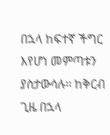በኋላ ከፍተኛ ችግር እየሆነ መምጣቱን ያስታውሳሉ፡፡ ከቅርብ ጊዜ በኋላ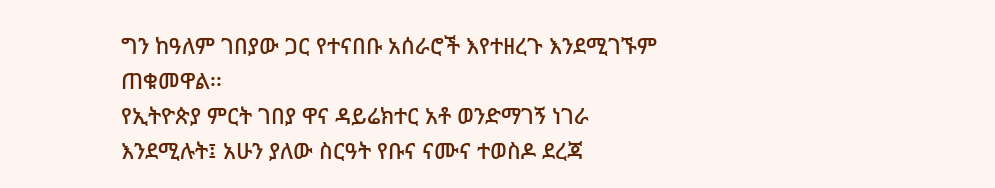ግን ከዓለም ገበያው ጋር የተናበቡ አሰራሮች እየተዘረጉ እንደሚገኙም ጠቁመዋል፡፡
የኢትዮጵያ ምርት ገበያ ዋና ዳይሬክተር አቶ ወንድማገኝ ነገራ እንደሚሉት፤ አሁን ያለው ስርዓት የቡና ናሙና ተወስዶ ደረጃ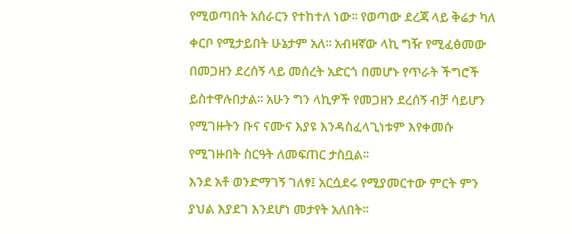የሚወጣበት አሰራርን የተከተለ ነው፡፡ የወጣው ደረጃ ላይ ቅሬታ ካለ ቀርቦ የሚታይበት ሁኔታም አለ፡፡ አብዛኛው ላኪ ግዥ የሚፈፅመው በመጋዘን ደረሰኝ ላይ መሰረት አድርጎ በመሆኑ የጥራት ችግሮች ይስተዋሉበታል፡፡ አሁን ግን ላኪዎች የመጋዘን ደረሰኝ ብቻ ሳይሆን የሚገዙትን ቡና ናሙና እያዩ እንዳስፈላጊነቱም እየቀመሱ የሚገዙበት ስርዓት ለመፍጠር ታስቧል፡፡
እንደ አቶ ወንድማገኝ ገለፃ፤ አርሷደሩ የሚያመርተው ምርት ምን ያህል እያደገ እንደሆነ መታየት አለበት፡፡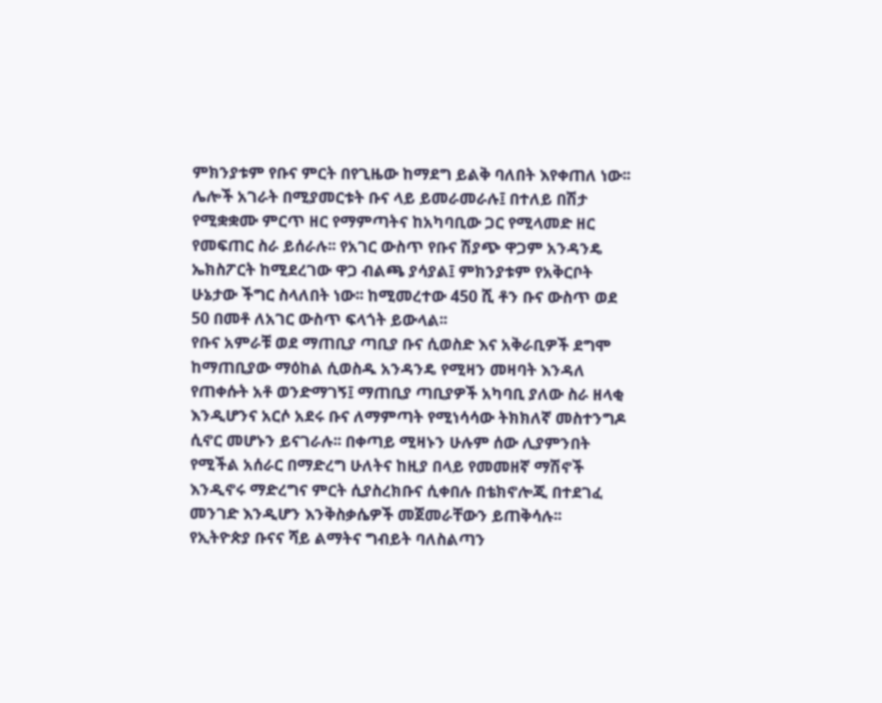ምክንያቱም የቡና ምርት በየጊዜው ከማደግ ይልቅ ባለበት እየቀጠለ ነው፡፡ ሌሎች አገራት በሚያመርቱት ቡና ላይ ይመራመራሉ፤ በተለይ በሽታ የሚቋቋሙ ምርጥ ዘር የማምጣትና ከአካባቢው ጋር የሚላመድ ዘር የመፍጠር ስራ ይሰራሉ፡፡ የአገር ውስጥ የቡና ሽያጭ ዋጋም አንዳንዴ ኤክስፖርት ከሚደረገው ዋጋ ብልጫ ያሳያል፤ ምክንያቱም የአቅርቦት ሁኔታው ችግር ስላለበት ነው፡፡ ከሚመረተው 450 ሺ ቶን ቡና ውስጥ ወደ 50 በመቶ ለአገር ውስጥ ፍላጎት ይውላል፡፡
የቡና አምራቹ ወደ ማጠቢያ ጣቢያ ቡና ሲወስድ እና አቅራቢዎች ደግሞ ከማጠቢያው ማዕከል ሲወስዱ አንዳንዴ የሚዛን መዛባት እንዳለ የጠቀሱት አቶ ወንድማገኝ፤ ማጠቢያ ጣቢያዎች አካባቢ ያለው ስራ ዘላቂ እንዲሆንና አርሶ አደሩ ቡና ለማምጣት የሚነሳሳው ትክክለኛ መስተንግዶ ሲኖር መሆኑን ይናገራሉ፡፡ በቀጣይ ሚዛኑን ሁሉም ሰው ሊያምንበት የሚችል አሰራር በማድረግ ሁለትና ከዚያ በላይ የመመዘኛ ማሽኖች እንዲኖሩ ማድረግና ምርት ሲያስረክቡና ሲቀበሉ በቴክኖሎጂ በተደገፈ መንገድ እንዲሆን እንቅስቃሴዎች መጀመራቸውን ይጠቅሳሉ፡፡
የኢትዮጵያ ቡናና ሻይ ልማትና ግብይት ባለስልጣን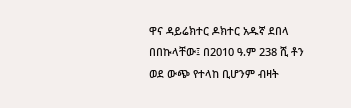ዋና ዳይሬክተር ዶክተር አዱኛ ደበላ በበኩላቸው፤ በ2010 ዓ.ም 238 ሺ ቶን ወደ ውጭ የተላከ ቢሆንም ብዛት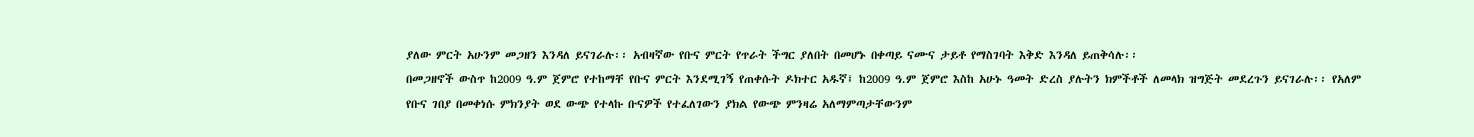ያለው ምርት አሁንም መጋዘን እንዳለ ይናገራሉ፡፡ አብዛኛው የቡና ምርት የጥራት ችግር ያለበት በመሆኑ በቀጣይ ናሙና ታይቶ የማስገባት እቅድ እንዳለ ይጠቅሳሉ፡፡
በመጋዘኖች ውስጥ ከ2009 ዓ.ም ጀምሮ የተከማቸ የቡና ምርት እንደሚገኝ የጠቀሱት ዶክተር አዱኛ፤ ከ2009 ዓ.ም ጀምሮ እስከ አሁኑ ዓመት ድረስ ያሉትን ክምችቶች ለመላክ ዝግጅት መደረጉን ይናገራሉ፡፡ የአለም የቡና ገበያ በመቀነሱ ምክንያት ወደ ውጭ የተላኩ ቡናዎች የተፈለገውን ያክል የውጭ ምንዛሬ አለማምጣታቸውንም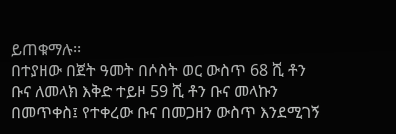ይጠቁማሉ፡፡
በተያዘው በጀት ዓመት በሶስት ወር ውስጥ 68 ሺ ቶን ቡና ለመላክ እቅድ ተይዞ 59 ሺ ቶን ቡና መላኩን በመጥቀስ፤ የተቀረው ቡና በመጋዘን ውስጥ እንደሚገኝ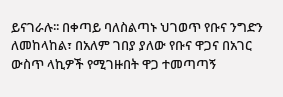ይናገራሉ፡፡ በቀጣይ ባለስልጣኑ ህገወጥ የቡና ንግድን ለመከላከል፣ በአለም ገበያ ያለው የቡና ዋጋና በአገር ውስጥ ላኪዎች የሚገዙበት ዋጋ ተመጣጣኝ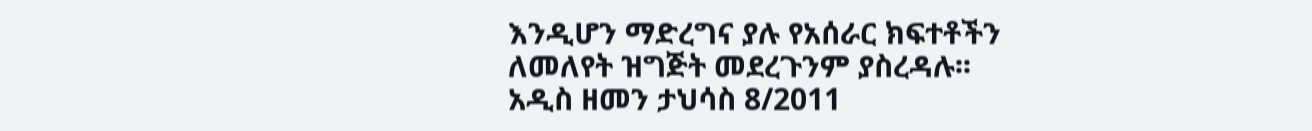እንዲሆን ማድረግና ያሉ የአሰራር ክፍተቶችን ለመለየት ዝግጅት መደረጉንም ያስረዳሉ፡፡
አዲስ ዘመን ታህሳስ 8/2011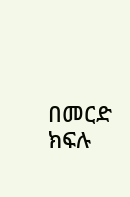በመርድ ክፍሉ